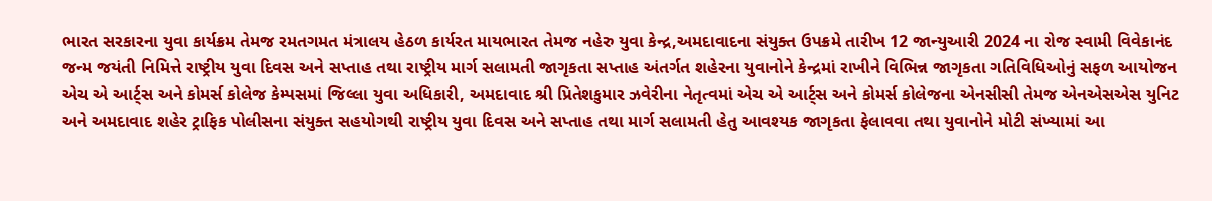ભારત સરકારના યુવા કાર્યક્રમ તેમજ રમતગમત મંત્રાલય હેઠળ કાર્યરત માયભારત તેમજ નહેરુ યુવા કેન્દ્ર,અમદાવાદના સંયુક્ત ઉપક્રમે તારીખ 12 જાન્યુઆરી 2024 ના રોજ સ્વામી વિવેકાનંદ જન્મ જયંતી નિમિત્તે રાષ્ટ્રીય યુવા દિવસ અને સપ્તાહ તથા રાષ્ટ્રીય માર્ગ સલામતી જાગૃકતા સપ્તાહ અંતર્ગત શહેરના યુવાનોને કેન્દ્રમાં રાખીને વિભિન્ન જાગૃકતા ગતિવિધિઓનું સફળ આયોજન એચ એ આર્ટ્સ અને કોમર્સ કોલેજ કેમ્પસમાં જિલ્લા યુવા અધિકારી, અમદાવાદ શ્રી પ્રિતેશકુમાર ઝવેરીના નેતૃત્વમાં એચ એ આર્ટ્સ અને કોમર્સ કોલેજના એનસીસી તેમજ એનએસએસ યુનિટ અને અમદાવાદ શહેર ટ્રાફિક પોલીસના સંયુક્ત સહયોગથી રાષ્ટ્રીય યુવા દિવસ અને સપ્તાહ તથા માર્ગ સલામતી હેતુ આવશ્યક જાગૃકતા ફેલાવવા તથા યુવાનોને મોટી સંખ્યામાં આ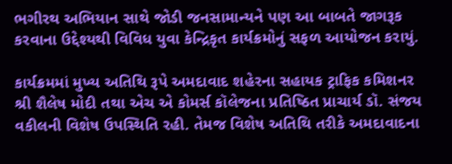ભગીરથ અભિયાન સાથે જોડી જનસામાન્યને પણ આ બાબતે જાગરૂક કરવાના ઉદ્દેશ્યથી વિવિધ યુવા કેન્દ્રિકૃત કાર્યક્રમોનું સફળ આયોજન કરાયું.

કાર્યક્રમમાં મુખ્ય અતિથિ રૂપે અમદાવાદ શહેરના સહાયક ટ્રાફિક કમિશનર શ્રી શૈલેષ મોદી તથા એચ એ કોમર્સ કૉલેજના પ્રતિષ્ઠિત પ્રાચાર્ય ડૉ. સંજય વકીલની વિશેષ ઉપસ્થિતિ રહી. તેમજ વિશેષ અતિથિ તરીકે અમદાવાદના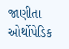જાણીતા ઓર્થોપેડિક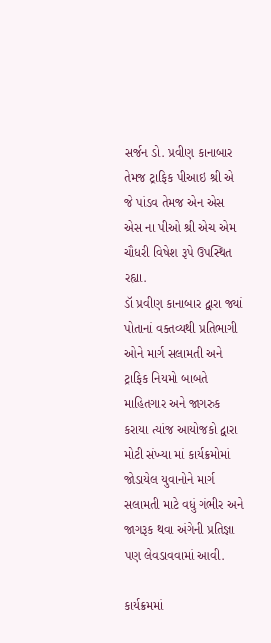સર્જન ડો. પ્રવીણ કાનાબાર તેમજ ટ્રાફિક પીઆઇ શ્રી એ જે પાંડવ તેમજ એન એસ એસ ના પીઓ શ્રી એચ એમ ચૌધરી વિષેશ રૂપે ઉપસ્થિત રહ્યા.
ડૉ પ્રવીણ કાનાબાર દ્વારા જ્યાં પોતાનાં વક્તવ્યથી પ્રતિભાગી ઓને માર્ગ સલામતી અને ટ્રાફિક નિયમો બાબતે માહિતગાર અને જાગરુક કરાયા ત્યાંજ આયોજકો દ્વારા મોટી સંખ્યા માં કાર્યક્રમોમાં જોડાયેલ યુવાનોને માર્ગ સલામતી માટે વધું ગંભીર અને જાગરૂક થવા અંગેની પ્રતિજ્ઞા પણ લેવડાવવામાં આવી.

કાર્યક્રમમાં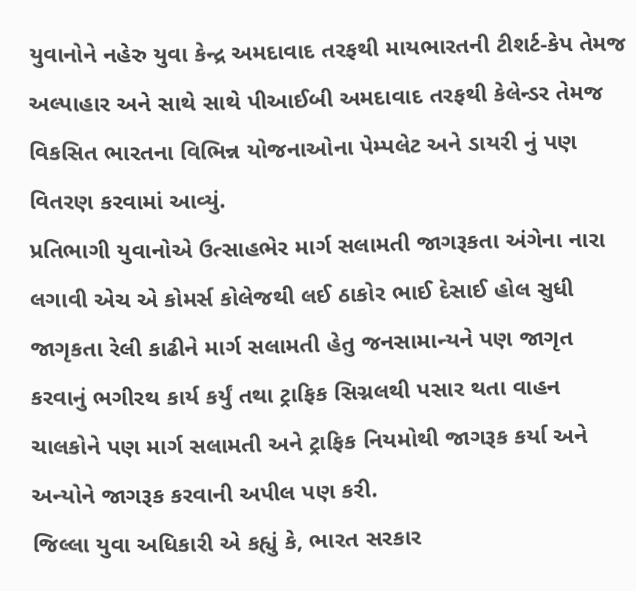યુવાનોને નહેરુ યુવા કેન્દ્ર અમદાવાદ તરફથી માયભારતની ટીશર્ટ-કેપ તેમજ અલ્પાહાર અને સાથે સાથે પીઆઈબી અમદાવાદ તરફથી કેલેન્ડર તેમજ વિકસિત ભારતના વિભિન્ન યોજનાઓના પેમ્પલેટ અને ડાયરી નું પણ વિતરણ કરવામાં આવ્યું.
પ્રતિભાગી યુવાનોએ ઉત્સાહભેર માર્ગ સલામતી જાગરૂકતા અંગેના નારા લગાવી એચ એ કોમર્સ કોલેજથી લઈ ઠાકોર ભાઈ દેસાઈ હોલ સુધી જાગૃકતા રેલી કાઢીને માર્ગ સલામતી હેતુ જનસામાન્યને પણ જાગૃત કરવાનું ભગીરથ કાર્ય કર્યું તથા ટ્રાફિક સિગ્નલથી પસાર થતા વાહન ચાલકોને પણ માર્ગ સલામતી અને ટ્રાફિક નિયમોથી જાગરૂક કર્યા અને અન્યોને જાગરૂક કરવાની અપીલ પણ કરી.
જિલ્લા યુવા અધિકારી એ કહ્યું કે, ભારત સરકાર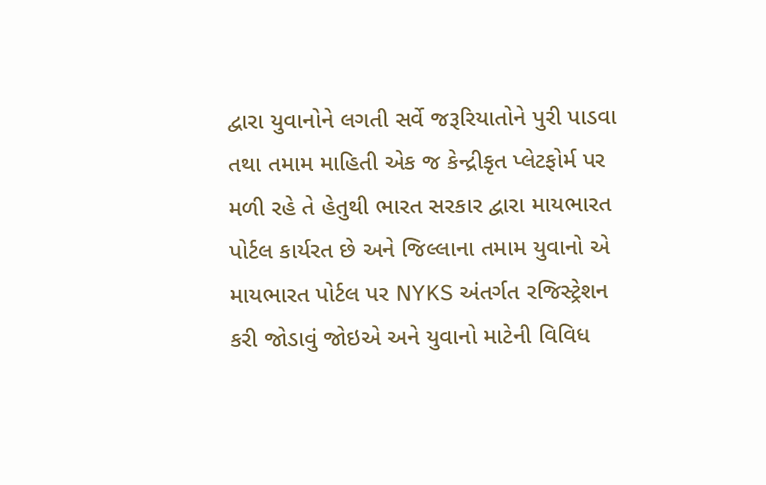દ્વારા યુવાનોને લગતી સર્વે જરૂરિયાતોને પુરી પાડવા તથા તમામ માહિતી એક જ કેન્દ્રીકૃત પ્લેટફોર્મ પર મળી રહે તે હેતુથી ભારત સરકાર દ્વારા માયભારત પોર્ટલ કાર્યરત છે અને જિલ્લાના તમામ યુવાનો એ માયભારત પોર્ટલ પર NYKS અંતર્ગત રજિસ્ટ્રેશન કરી જોડાવું જોઇએ અને યુવાનો માટેની વિવિધ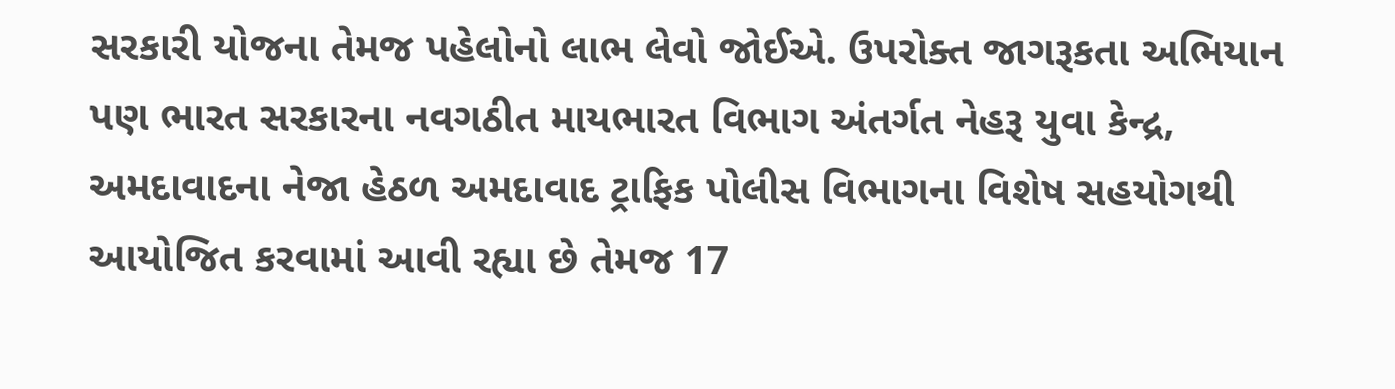સરકારી યોજના તેમજ પહેલોનો લાભ લેવો જોઈએ. ઉપરોક્ત જાગરૂકતા અભિયાન પણ ભારત સરકારના નવગઠીત માયભારત વિભાગ અંતર્ગત નેહરૂ યુવા કેન્દ્ર, અમદાવાદના નેજા હેઠળ અમદાવાદ ટ્રાફિક પોલીસ વિભાગના વિશેષ સહયોગથી આયોજિત કરવામાં આવી રહ્યા છે તેમજ 17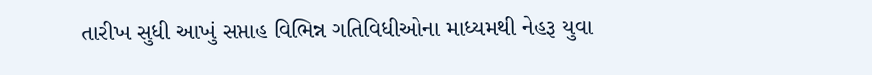તારીખ સુધી આખું સપ્તાહ વિભિન્ન ગતિવિધીઓના માધ્યમથી નેહરૂ યુવા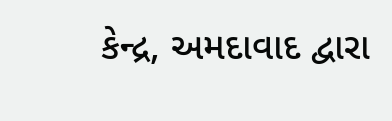કેન્દ્ર, અમદાવાદ દ્વારા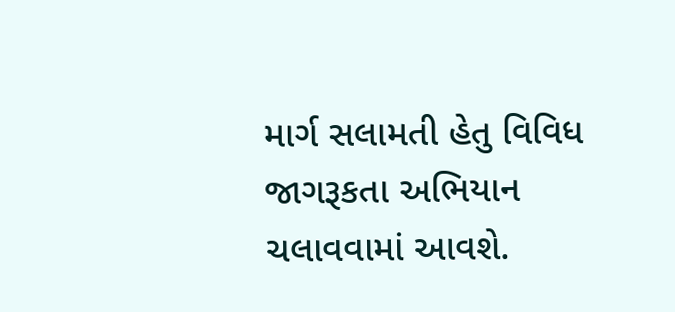માર્ગ સલામતી હેતુ વિવિધ જાગરૂકતા અભિયાન ચલાવવામાં આવશે.